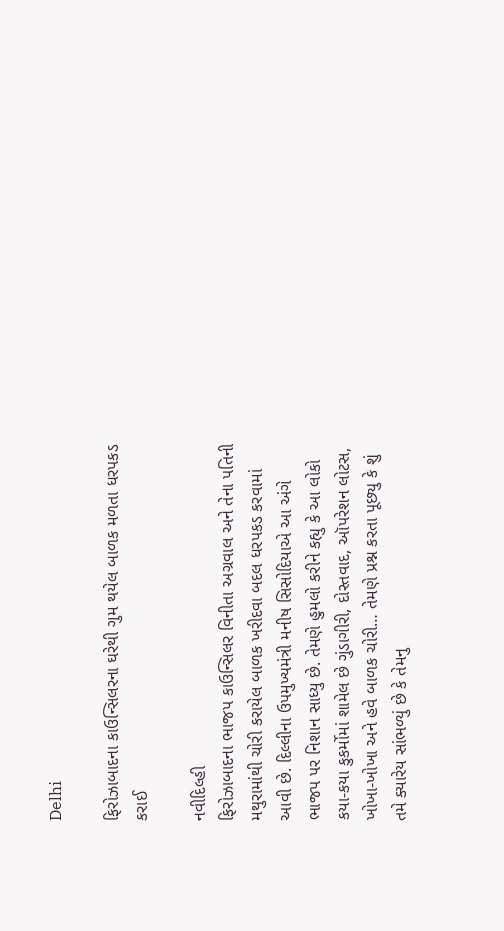Delhi

ફિરોઝાબાદના કાઉન્સિલરના ઘરેથી ગુમ થયેલ બાળક મળતા ધરપકડ કરાઈ

નવીદિલ્હી
ફિરોઝાબાદના ભાજપ કાઉન્સિલર વિનીતા અગ્રવાલ અને તેના પતિની મથુરામાંથી ચોરી કરાયેલ બાળક ખરીદવા બદલ ધરપકડ કરવામાં આવી છે. દિલ્લીના ઉપમુખ્યમંત્રી મનીષ સિસોદિયાએ આ અંગે ભાજપ પર નિશાન સાધ્યુ છે. તેમણે હુમલો કરીને કહ્યુ કે આ લોકો કયા-કયા કુકર્મોમાં શામેલ છે ગુંડાગીરી, દોસ્તવાદ, ઑપરેશન લોટસ, ખોખા-ખોખા અને હવે બાળક ચોરી… તેમણે પ્રશ્ન કરતા પૂછ્યુ કે શું તમે ક્યારેય સાંભળ્યું છે કે તેમનુ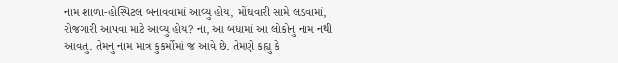નામ શાળા-હોસ્પિટલ બનાવવામાં આવ્યુ હોય, મોંઘવારી સામે લડવામાં, રોજગારી આપવા માટે આવ્યુ હોય? ના, આ બધામાં આ લોકોનુ નામ નથી આવતુ. તેમનુ નામ માત્ર કુકર્મોમાં જ આવે છે. તેમણે કહ્યુ કે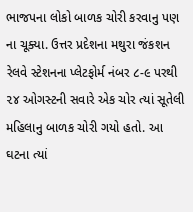ભાજપના લોકો બાળક ચોરી કરવાનુ પણ ના ચૂક્યા. ઉત્તર પ્રદેશના મથુરા જંકશન રેલવે સ્ટેશનના પ્લેટફોર્મ નંબર ૮-૯ પરથી ૨૪ ઓગસ્ટની સવારે એક ચોર ત્યાં સૂતેલી મહિલાનુ બાળક ચોરી ગયો હતો. આ ઘટના ત્યાં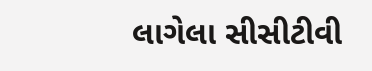લાગેલા સીસીટીવી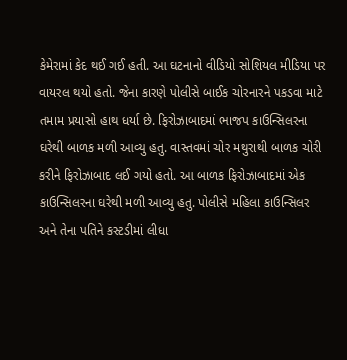કેમેરામાં કેદ થઈ ગઈ હતી. આ ઘટનાનો વીડિયો સોશિયલ મીડિયા પર વાયરલ થયો હતો. જેના કારણે પોલીસે બાઈક ચોરનારને પકડવા માટે તમામ પ્રયાસો હાથ ધર્યા છે. ફિરોઝાબાદમાં ભાજપ કાઉન્સિલરના ઘરેથી બાળક મળી આવ્યુ હતુ. વાસ્તવમાં ચોર મથુરાથી બાળક ચોરી કરીને ફિરોઝાબાદ લઈ ગયો હતો. આ બાળક ફિરોઝાબાદમાં એક કાઉન્સિલરના ઘરેથી મળી આવ્યુ હતુ. પોલીસે મહિલા કાઉન્સિલર અને તેના પતિને કસ્ટડીમાં લીધા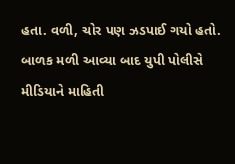હતા. વળી, ચોર પણ ઝડપાઈ ગયો હતો. બાળક મળી આવ્યા બાદ યુપી પોલીસે મીડિયાને માહિતી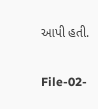આપી હતી.

File-02-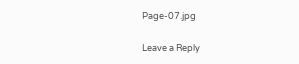Page-07.jpg

Leave a Reply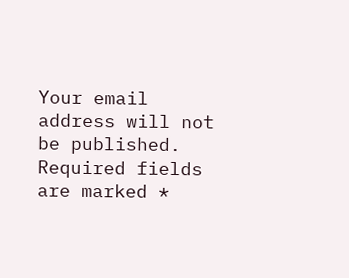Your email address will not be published. Required fields are marked *